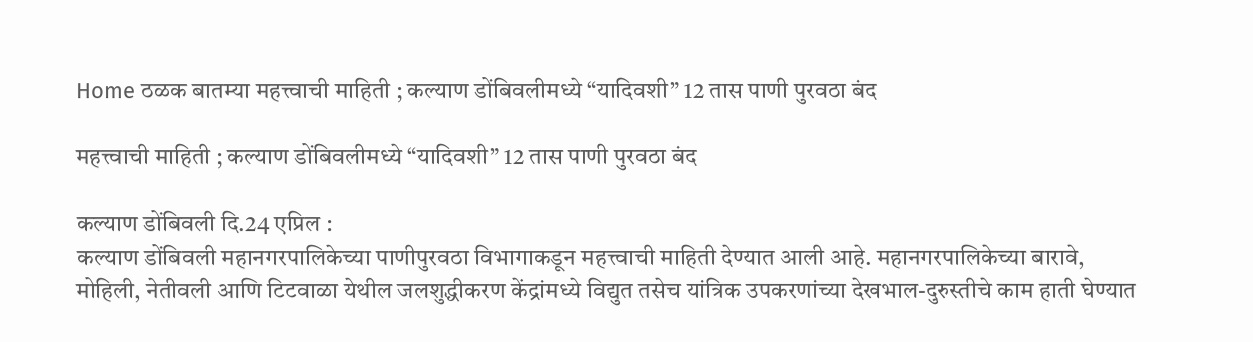Home ठळक बातम्या महत्त्वाची माहिती ; कल्याण डोंबिवलीमध्ये “यादिवशी” 12 तास पाणी पुरवठा बंद

महत्त्वाची माहिती ; कल्याण डोंबिवलीमध्ये “यादिवशी” 12 तास पाणी पुरवठा बंद

कल्याण डोंबिवली दि.24 एप्रिल :
कल्याण डोंबिवली महानगरपालिकेच्या पाणीपुरवठा विभागाकडून महत्त्वाची माहिती देण्यात आली आहे. महानगरपालिकेच्या बारावे, मोहिली, नेतीवली आणि टिटवाळा येथील जलशुद्धीकरण केंद्रांमध्ये विद्युत तसेच यांत्रिक उपकरणांच्या देखभाल-दुरुस्तीचे काम हाती घेण्यात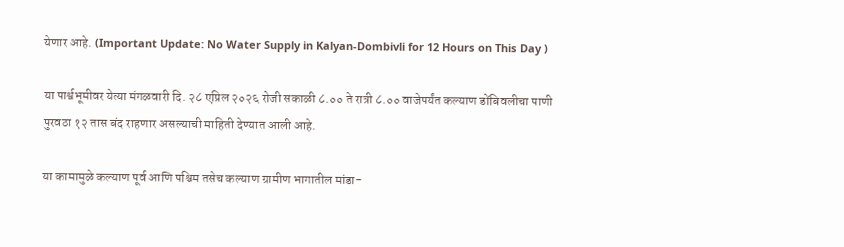येणार आहे. (Important Update: No Water Supply in Kalyan-Dombivli for 12 Hours on This Day )

या पार्श्वभूमीवर येत्या मंगळवारी दि. २८ एप्रिल २०२६ रोजी सकाळी ८.०० ते रात्री ८.०० वाजेपर्यंत कल्याण डोंबिवलीचा पाणी पुरवठा १२ तास बंद राहणार असल्याची माहिती देण्यात आली आहे.

या कामामुळे कल्याण पूर्व आणि पश्चिम तसेच कल्याण ग्रामीण भागातील मांडा-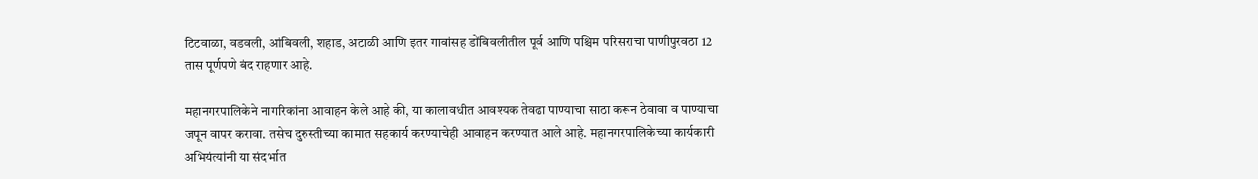टिटवाळा, वडवली, आंबिवली, शहाड, अटाळी आणि इतर गावांसह डोंबिवलीतील पूर्व आणि पश्चिम परिसराचा पाणीपुरवठा 12 तास पूर्णपणे बंद राहणार आहे.

महानगरपालिकेने नागरिकांना आवाहन केले आहे की, या कालावधीत आवश्यक तेवढा पाण्याचा साठा करून ठेवावा व पाण्याचा जपून वापर करावा. तसेच दुरुस्तीच्या कामात सहकार्य करण्याचेही आवाहन करण्यात आले आहे. महानगरपालिकेच्या कार्यकारी अभियंत्यांनी या संदर्भात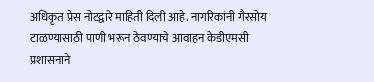अधिकृत प्रेस नोटद्वारे माहिती दिली आहे. नागरिकांनी गैरसोय टाळण्यासाठी पाणी भरून ठेवण्याचे आवाहन केडीएमसी प्रशासनाने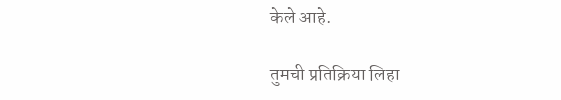केले आहे.

तुमची प्रतिक्रिया लिहा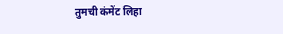तुमची कंमेंट लिहा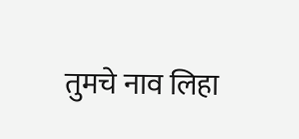तुमचे नाव लिहा